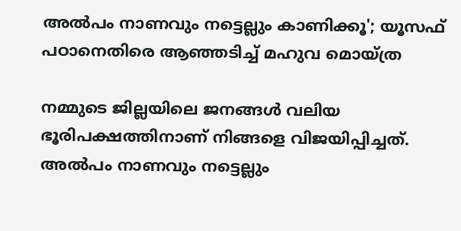അല്‍പം നാണവും നട്ടെല്ലും കാണിക്കൂ'; യൂസഫ് പഠാനെതിരെ ആഞ്ഞടിച്ച് മഹുവ മൊയ്ത്ര

നമ്മുടെ ജില്ലയിലെ ജനങ്ങള്‍ വലിയ ഭൂരിപക്ഷത്തിനാണ് നിങ്ങളെ വിജയിപ്പിച്ചത്. അല്‍പം നാണവും നട്ടെല്ലും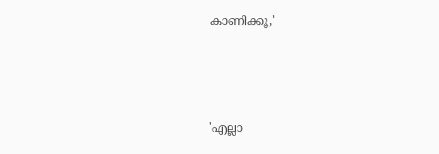കാണിക്കൂ,'



'എല്ലാ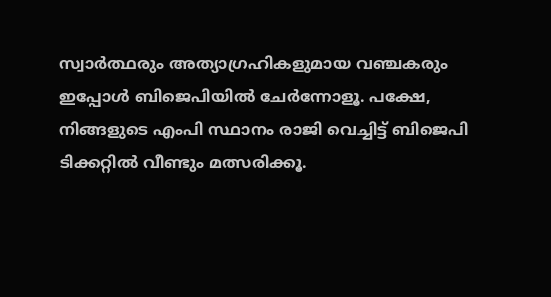സ്വാര്‍ത്ഥരും അത്യാഗ്രഹികളുമായ വഞ്ചകരും ഇപ്പോള്‍ ബിജെപിയില്‍ ചേര്‍ന്നോളൂ. പക്ഷേ, നിങ്ങളുടെ എംപി സ്ഥാനം രാജി വെച്ചിട്ട് ബിജെപി ടിക്കറ്റില്‍ വീണ്ടും മത്സരിക്കൂ.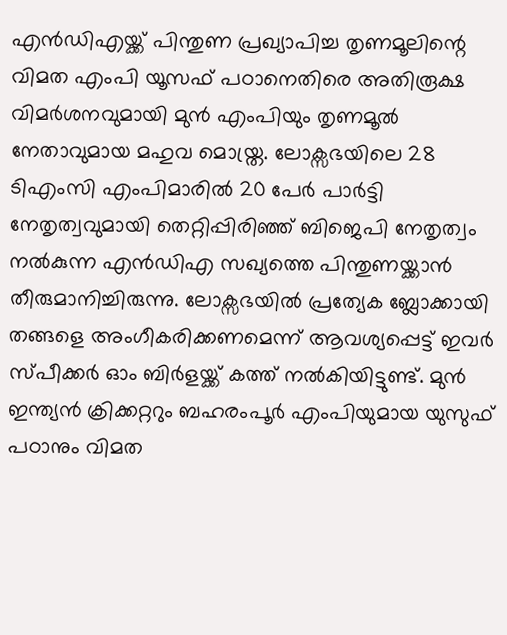എന്‍ഡിഎയ്ക്ക് പിന്തുണ പ്രഖ്യാപിച്ച തൃണമൂലിന്റെ വിമത എംപി യൂസഫ് പഠാനെതിരെ അതിരൂക്ഷ വിമര്‍ശനവുമായി മുന്‍ എംപിയും തൃണമൂല്‍ നേതാവുമായ മഹുവ മൊയ്ത്ര. ലോക്സഭയിലെ 28 ടിഎംസി എംപിമാരില്‍ 20 പേര്‍ പാര്‍ട്ടി നേതൃത്വവുമായി തെറ്റിപ്പിരിഞ്ഞ് ബിജെപി നേതൃത്വം നല്‍കുന്ന എന്‍ഡിഎ സഖ്യത്തെ പിന്തുണയ്ക്കാന്‍ തീരുമാനിച്ചിരുന്നു. ലോക്സഭയില്‍ പ്രത്യേക ബ്ലോക്കായി തങ്ങളെ അംഗീകരിക്കണമെന്ന് ആവശ്യപ്പെട്ട് ഇവര്‍ സ്പീക്കര്‍ ഓം ബിര്‍ളയ്ക്ക് കത്ത് നല്‍കിയിട്ടുണ്ട്. മുന്‍ ഇന്ത്യന്‍ ക്രിക്കറ്ററും ബഹരംപൂര്‍ എംപിയുമായ യുസുഫ് പഠാനും വിമത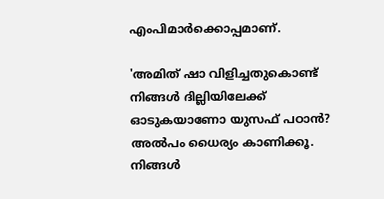എംപിമാര്‍ക്കൊപ്പമാണ്.

'അമിത് ഷാ വിളിച്ചതുകൊണ്ട് നിങ്ങള്‍ ദില്ലിയിലേക്ക് ഓടുകയാണോ യുസഫ് പഠാന്‍? അല്‍പം ധൈര്യം കാണിക്കൂ. നിങ്ങള്‍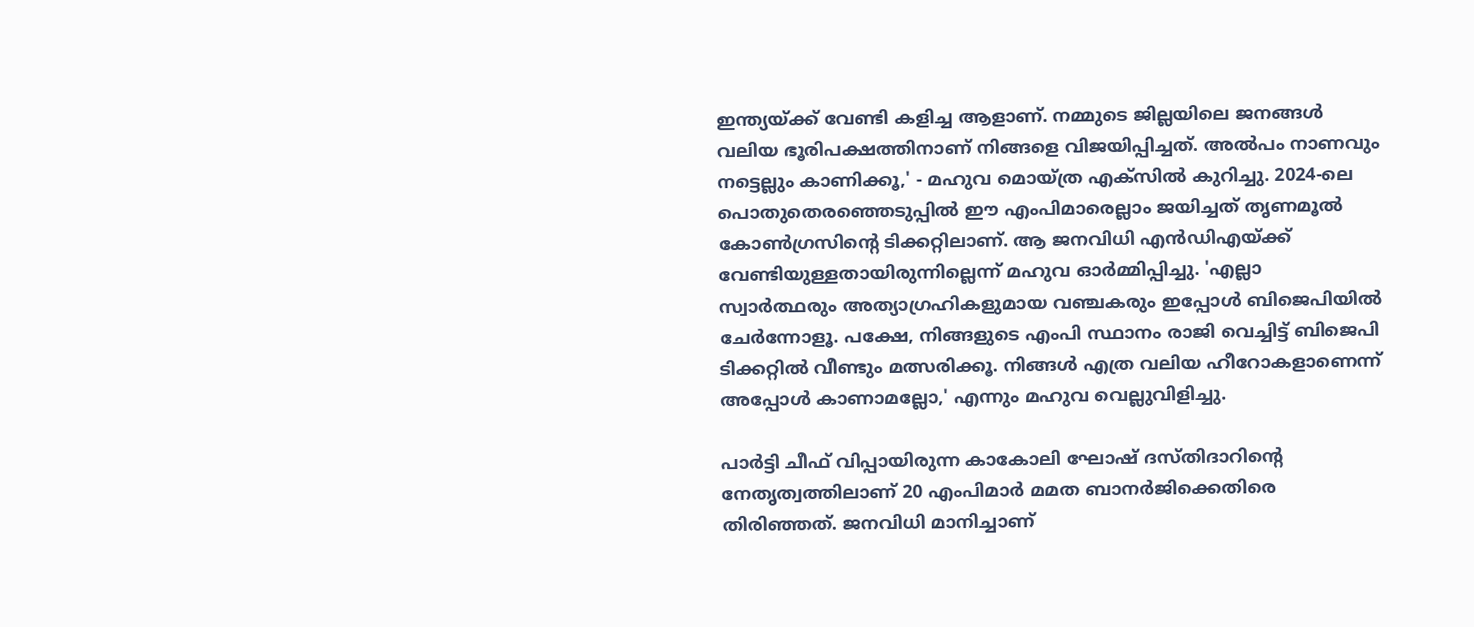ഇന്ത്യയ്ക്ക് വേണ്ടി കളിച്ച ആളാണ്. നമ്മുടെ ജില്ലയിലെ ജനങ്ങള്‍ വലിയ ഭൂരിപക്ഷത്തിനാണ് നിങ്ങളെ വിജയിപ്പിച്ചത്. അല്‍പം നാണവും നട്ടെല്ലും കാണിക്കൂ,' - മഹുവ മൊയ്ത്ര എക്‌സില്‍ കുറിച്ചു. 2024-ലെ പൊതുതെരഞ്ഞെടുപ്പില്‍ ഈ എംപിമാരെല്ലാം ജയിച്ചത് തൃണമൂല്‍ കോണ്‍ഗ്രസിന്റെ ടിക്കറ്റിലാണ്. ആ ജനവിധി എന്‍ഡിഎയ്ക്ക് വേണ്ടിയുള്ളതായിരുന്നില്ലെന്ന് മഹുവ ഓര്‍മ്മിപ്പിച്ചു. 'എല്ലാ സ്വാര്‍ത്ഥരും അത്യാഗ്രഹികളുമായ വഞ്ചകരും ഇപ്പോള്‍ ബിജെപിയില്‍ ചേര്‍ന്നോളൂ. പക്ഷേ, നിങ്ങളുടെ എംപി സ്ഥാനം രാജി വെച്ചിട്ട് ബിജെപി ടിക്കറ്റില്‍ വീണ്ടും മത്സരിക്കൂ. നിങ്ങള്‍ എത്ര വലിയ ഹീറോകളാണെന്ന് അപ്പോള്‍ കാണാമല്ലോ,' എന്നും മഹുവ വെല്ലുവിളിച്ചു.

പാര്‍ട്ടി ചീഫ് വിപ്പായിരുന്ന കാകോലി ഘോഷ് ദസ്തിദാറിന്റെ നേതൃത്വത്തിലാണ് 20 എംപിമാര്‍ മമത ബാനര്‍ജിക്കെതിരെ തിരിഞ്ഞത്. ജനവിധി മാനിച്ചാണ്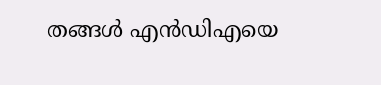തങ്ങള്‍ എന്‍ഡിഎയെ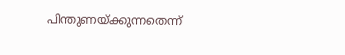പിന്തുണയ്ക്കുന്നതെന്ന്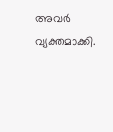അവര്‍ വ്യക്തമാക്കി.